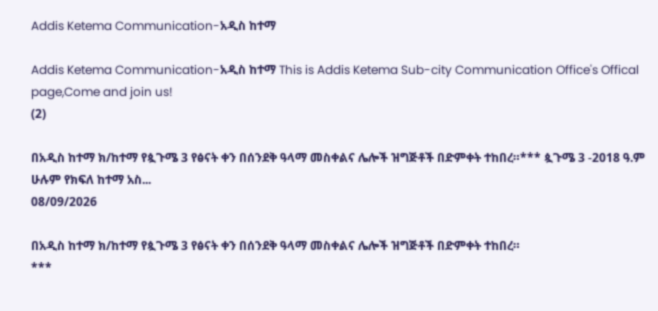Addis Ketema Communication-አዲስ ከተማ

Addis Ketema Communication-አዲስ ከተማ This is Addis Ketema Sub-city Communication Office's Offical page,Come and join us!
(2)

በአዲስ ከተማ ክ/ከተማ የጷጉሜ 3 የፅናት ቀን በሰንደቅ ዓላማ መስቀልና ሌሎች ዝግጅቶች በድምቀት ተከበረ።*** ጷጉሜ 3 -2018 ዓ.ም ሁሉም የክፍለ ከተማ አስ...
08/09/2026

በአዲስ ከተማ ክ/ከተማ የጷጉሜ 3 የፅናት ቀን በሰንደቅ ዓላማ መስቀልና ሌሎች ዝግጅቶች በድምቀት ተከበረ።
***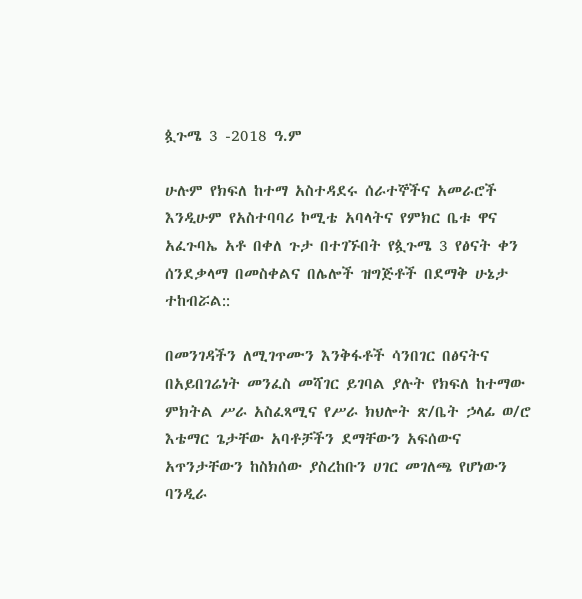ጷጉሜ 3 -2018 ዓ.ም

ሁሉም የክፍለ ከተማ አስተዳደሩ ሰራተኞችና አመራሮች እንዲሁም የአስተባባሪ ኮሚቴ አባላትና የምክር ቤቱ ዋና አፈጉባኤ አቶ በቀለ ጉታ በተገኙበት የጷጉሜ 3 የፅናት ቀን ሰንደቃላማ በመስቀልና በሌሎች ዝግጅቶች በደማቅ ሁኔታ ተከብሯል::

በመንገዳችን ለሚገጥሙን እንቅፋቶች ሳንበገር በፅናትና በአይበገሬነት መንፈስ መሻገር ይገባል ያሉት የክፍለ ከተማው ምክትል ሥራ አስፈጻሚና የሥራ ክህሎት ጽ/ቤት ኃላፊ ወ/ሮ እቴማር ጌታቸው አባቶቻችን ደማቸውን አፍሰውና አጥንታቸውን ከስክሰው ያስረከቡን ሀገር መገለጫ የሆነውን ባንዲራ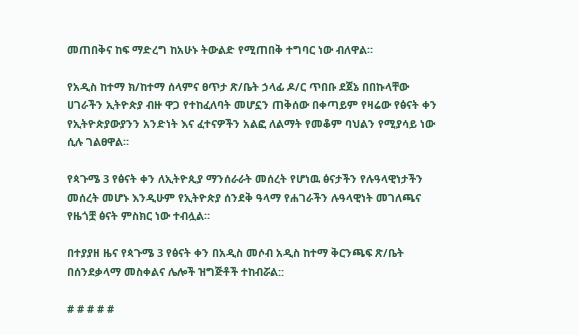መጠበቅና ከፍ ማድረግ ከአሁኑ ትውልድ የሚጠበቅ ተግባር ነው ብለዋል።

የአዲስ ከተማ ክ/ከተማ ሰላምና ፀጥታ ጽ/ቤት ኃላፊ ዶ/ር ጥበቡ ደጀኔ በበኩላቸው ሀገራችን ኢትዮጵያ ብዙ ዋጋ የተከፈለባት መሆኗን ጠቅሰው በቀጣይም የዛሬው የፅናት ቀን የኢትዮጵያውያንን አንድነት እና ፈተናዎችን አልፎ ለልማት የመቆም ባህልን የሚያሳይ ነው ሲሉ ገልፀዋል።

የጳጉሜ 3 የፅናት ቀን ለኢትዮጲያ ማንሰራራት መሰረት የሆነዉ ፅናታችን የሉዓላዊነታችን መሰረት መሆኑ እንዲሁም የኢትዮጵያ ሰንደቅ ዓላማ የሐገራችን ሉዓላዊነት መገለጫና የዜጎቿ ፅናት ምስክር ነው ተብሏል።

በተያያዘ ዜና የጳጉሜ 3 የፅናት ቀን በአዲስ መሶብ አዲስ ከተማ ቅርንጫፍ ጽ/ቤት በሰንደቃላማ መስቀልና ሌሎች ዝግጅቶች ተከብሯል::

# # # # #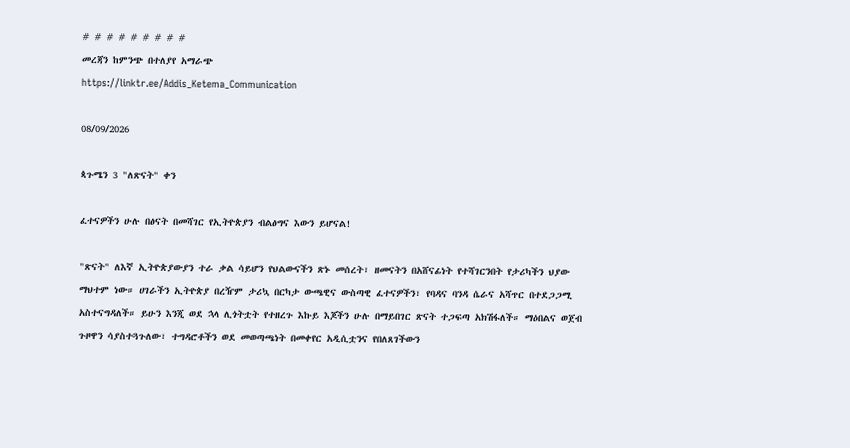# # # # # # # # #
መረጃን ከምንጭ በተለያየ አማራጭ
https://linktr.ee/Addis_Ketema_Communication

08/09/2026

ጳጉሜን 3 "ለጽናት" ቀን

ፈተናዎችን ሁሉ በፅናት በመሻገር የኢትዮጵያን ብልፅግና እውን ይሆናል!

"ጽናት" ለእኛ ኢትዮጵያውያን ተራ ቃል ሳይሆን የህልውናችን ጽኑ መሰረት፣ ዘመናትን በአሸናፊነት የተሻገርንበት የታሪካችን ህያው ማህተም ነው። ሀገራችን ኢትዮጵያ በረዥም ታሪኳ በርካታ ውጫዊና ውስጣዊ ፈተናዎችን፣ የባዳና ባንዳ ሴራና አሻጥር በተደጋጋሚ አስተናግዳለች። ይሁን እንጂ ወደ ኋላ ሊጎትቷት የተዘረጉ እኩይ እጆችን ሁሉ በማይበገር ጽናት ተጋፍጣ አክሽፋለች። ማዕበልና ወጀብ ጉዞዋን ሳያስተጓጉለው፣ ተግዳሮቶችን ወደ መወጣጫነት በመቀየር አዲሲቷንና የበለጸገችውን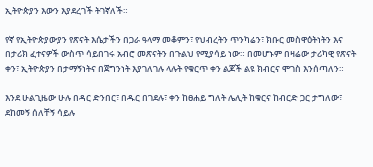ኢትዮጵያን እውን እያደረገች ትገኛለች።

የኛ የኢትዮጵያውያን የጽናት እሴታችን በጋራ ዓላማ መቆምን፣ የህብረትን ጥንካሬን፣ ክቡር መስዋዕትነትን እና በታሪክ ፈተናዎች ውስጥ ሳይበገሩ አብሮ መጽናትን በጉልህ የሚያሳይ ነው። በመሆኑም በዛሬው ታሪካዊ የጽናት ቀን፣ ኢትዮጵያን በታማኝነትና በጀግንነት እያገለገሉ ላሉት የቁርጥ ቀን ልጆች ልዩ ክብርና ሞገስ እንሰጣለን።

እንደ ሁልጊዜው ሁሉ በዳር ድንበር፣ በዱር በገደሉ፣ ቀን ከፀሐይ ግለት ሌሊት ከቁርና ከብርድ ጋር ታግለው፣ ደከመኝ ሰለቸኝ ሳይሉ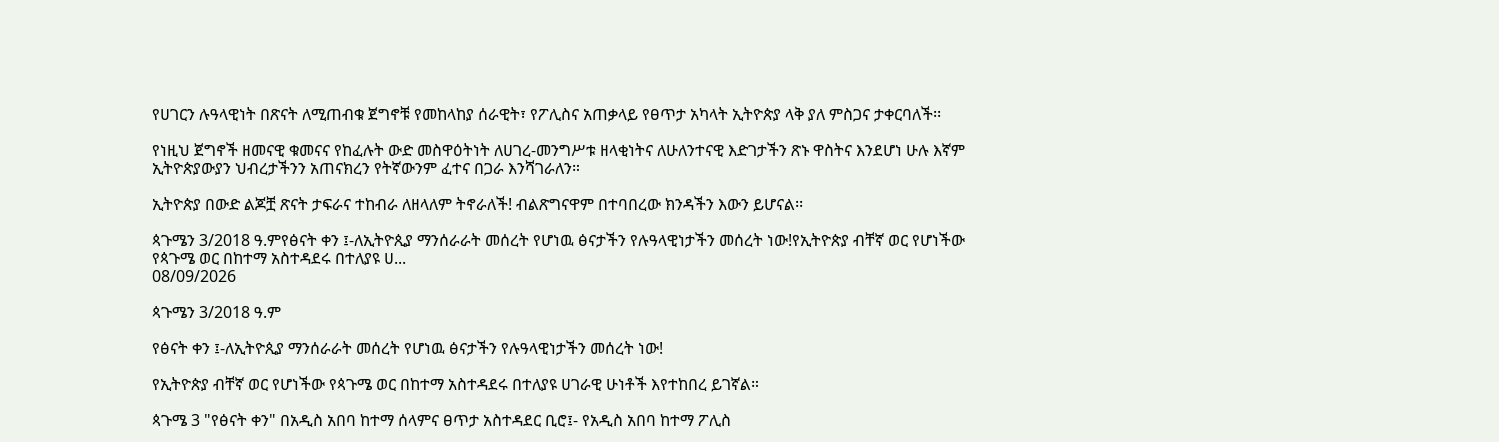የሀገርን ሉዓላዊነት በጽናት ለሚጠብቁ ጀግኖቹ የመከላከያ ሰራዊት፣ የፖሊስና አጠቃላይ የፀጥታ አካላት ኢትዮጵያ ላቅ ያለ ምስጋና ታቀርባለች፡፡

የነዚህ ጀግኖች ዘመናዊ ቁመናና የከፈሉት ውድ መስዋዕትነት ለሀገረ-መንግሥቱ ዘላቂነትና ለሁለንተናዊ እድገታችን ጽኑ ዋስትና እንደሆነ ሁሉ እኛም ኢትዮጵያውያን ህብረታችንን አጠናክረን የትኛውንም ፈተና በጋራ እንሻገራለን።

ኢትዮጵያ በውድ ልጆቿ ጽናት ታፍራና ተከብራ ለዘላለም ትኖራለች! ብልጽግናዋም በተባበረው ክንዳችን እውን ይሆናል፡፡

ጳጉሜን 3/2018 ዓ.ምየፅናት ቀን ፤-ለኢትዮጲያ ማንሰራራት መሰረት የሆነዉ ፅናታችን የሉዓላዊነታችን መሰረት ነው!የኢትዮጵያ ብቸኛ ወር የሆነችው የጳጉሜ ወር በከተማ አስተዳደሩ በተለያዩ ሀ...
08/09/2026

ጳጉሜን 3/2018 ዓ.ም

የፅናት ቀን ፤-ለኢትዮጲያ ማንሰራራት መሰረት የሆነዉ ፅናታችን የሉዓላዊነታችን መሰረት ነው!

የኢትዮጵያ ብቸኛ ወር የሆነችው የጳጉሜ ወር በከተማ አስተዳደሩ በተለያዩ ሀገራዊ ሁነቶች እየተከበረ ይገኛል።

ጳጉሜ 3 "የፅናት ቀን" በአዲስ አበባ ከተማ ሰላምና ፀጥታ አስተዳደር ቢሮ፤- የአዲስ አበባ ከተማ ፖሊስ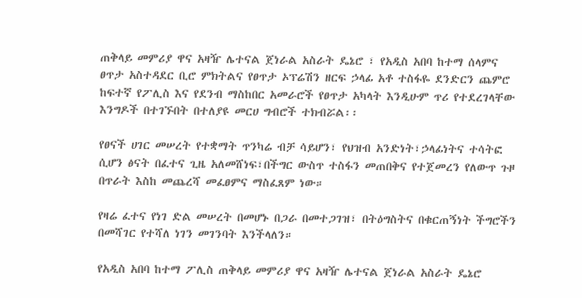ጠቅላይ መምሪያ ዋና አዛዥ ሌተናል ጀነራል አስራት ዴኔሮ ፣ የአዲስ አበባ ከተማ ሰላምና ፀጥታ አስተዳደር ቢሮ ምክትልና የፀጥታ ኦፕሬሽን ዘርፍ ኃላፊ አቶ ተስፋዬ ደንድርን ጨምሮ ከፍተኛ የፖሊስ እና የደንብ ማስከበር አመራሮች የፀጥታ አካላት እንዲሁም ጥሪ የተደረገላቸው እንግዶች በተገኙበት በተለያዩ መርሀ ግብሮች ተክብሯል፡፡

የፀናች ሀገር መሠረት የተቋማት ጥንካሬ ብቻ ሳይሆን፣ የህዝብ አንድነት፣ኃላፊነትና ተሳትፎ ሲሆን ፅናት በፈተና ጊዜ አለመሸነፍ፣በችግር ውስጥ ተስፋን መጠበቅና የተጀመረን የለውጥ ጉዞ በጥራት እስከ መጨረሻ መፈፀምና ማስፈጸም ነው።

የዛሬ ፈተና የነገ ድል መሠረት በመሆኑ በጋራ በመተጋገዝ፣ በትዕግስትና በቁርጠኝነት ችግሮችን በመሻገር የተሻለ ነገን መገንባት እንችላለን።

የአዲስ አበባ ከተማ ፖሊስ ጠቅላይ መምሪያ ዋና አዛዥ ሌተናል ጀነራል አስራት ዴኔሮ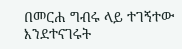በመርሐ ግብሩ ላይ ተገኝተው እንደተናገሩት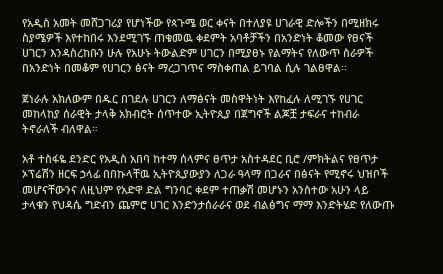የአዲስ አመት መሸጋገሪያ የሆነችው የጳጉሜ ወር ቀናት በተለያዩ ሀገራዊ ድሎችን በሚዘክሩ ስያሜዎች እየተከበሩ እንደሚገኙ ጠቁመዉ ቀደምት አባቶቻችን በአንድነት ቆመው የፀናች ሀገርን እንዳስረከቡን ሁሉ የአሁኑ ትውልድም ሀገርን በሚያፀኑ የልማትና የለውጥ ስራዎች በአንድነት በመቆም የሀገርን ፅናት ማረጋገጥና ማስቀጠል ይገባል ሲሉ ገልፀዋል፡፡

ጀነራሉ አክለውም በዱር በገደሉ ሀገርን ለማፅናት መስዋትነት እየከፈሉ ለሚገኙ የሀገር መከላከያ ሰራዊት ታላቅ አክብሮት ሰጥተው ኢትዮጲያ በጀግኖች ልጆቿ ታፍራና ተከብራ ትኖራለች ብለዋል።

አቶ ተስፋዬ ደንድር የአዲስ አበባ ከተማ ሰላምና ፀጥታ አስተዳደር ቢሮ /ምክትልና የፀጥታ ኦፕሬሽን ዘርፍ ኃላፊ በበኩላቸዉ ኢትዮጲያውያን ለጋራ ዓላማ በጋራና በፅናት የሚኖሩ ህዝቦች መሆናቸውንና ለዚህም የአድዋ ድል ግንባር ቀደም ተጠቃሽ መሆኑን አንስተው አሁን ላይ ታላቁን የህዳሴ ግድብን ጨምሮ ሀገር እንድንታሰራራና ወደ ብልፅግና ማማ እንድትሄድ የለውጡ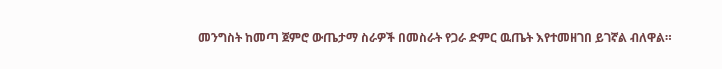መንግስት ከመጣ ጀምሮ ውጤታማ ስራዎች በመስራት የጋራ ድምር ዉጤት እየተመዘገበ ይገኛል ብለዋል።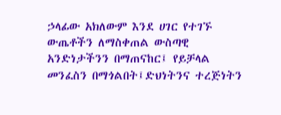ኃላፊው አክለውም እንደ ሀገር የተገኙ ውጤቶችን ለማስቀጠል ውስጣዊ አንድነታችንን በማጠናከር፤ የይቻላል መንፈስን በማጎልበት፤ድህነትንና ተረጅነትን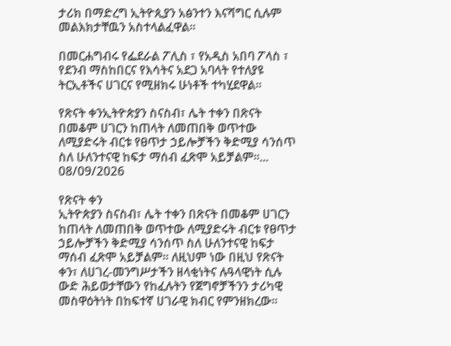ታሪክ በማድረግ ኢትዮጲያን አፅንተን እናሻግር ሲሉም መልእክታቸዉን አስተላልፈዋል፡፡

በመርሐግብሩ የፌደራል ፖሊስ ፣ የአዲስ አበባ ፖላስ ፣ የደንብ ማስከበርና የእሳትና አደጋ አባላት የተለያዩ ትርኢቶችና ሀገርና የሚዘክሩ ሁነቶች ተካሂደዋል።

የጽናት ቀንኢትዮጵያን ስናስብ፣ ሌት ተቀን በጽናት በመቆም ሀገርን ከጠላት ለመጠበቅ ወጥተው ለሚያድሩት ብርቱ የፀጥታ ኃይሎቻችን ቅድሚያ ሳንሰጥ ስለ ሁለንተናዊ ከፍታ ማሰብ ፈጽሞ አይቻልም፡፡...
08/09/2026

የጽናት ቀን
ኢትዮጵያን ስናስብ፣ ሌት ተቀን በጽናት በመቆም ሀገርን ከጠላት ለመጠበቅ ወጥተው ለሚያድሩት ብርቱ የፀጥታ ኃይሎቻችን ቅድሚያ ሳንሰጥ ስለ ሁለንተናዊ ከፍታ ማሰብ ፈጽሞ አይቻልም፡፡ ለዚህም ነው በዚህ የጽናት ቀን፣ ለሀገረ-መንግሥታችን ዘላቂነትና ሉዓላዊነት ሲሉ ውድ ሕይወታቸውን የከፈሉትን የጀግኖቻችንን ታሪካዊ መስዋዕትነት በከፍተኛ ሀገራዊ ክብር የምንዘክረው፡፡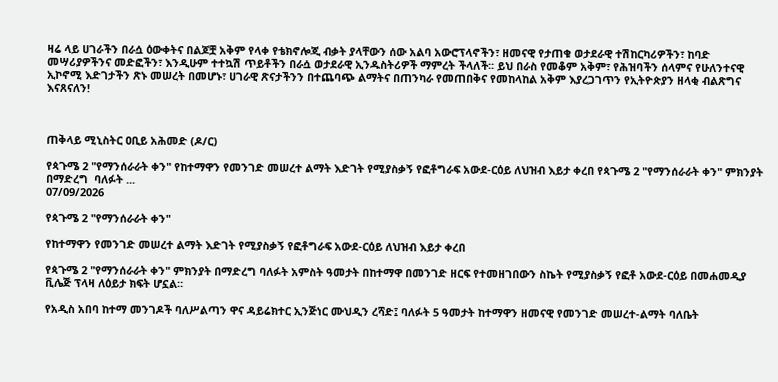ዛሬ ላይ ሀገራችን በራሷ ዕውቀትና በልጆቿ አቅም የላቀ የቴክኖሎጂ ብቃት ያላቸውን ሰው አልባ አውሮፕላኖችን፣ ዘመናዊ የታጠቁ ወታደራዊ ተሽከርካሪዎችን፣ ከባድ መሣሪያዎችንና መድፎችን፣ እንዲሁም ተተኳሽ ጥይቶችን በራሷ ወታደራዊ ኢንዱስትሪዎች ማምረት ችላለች፡፡ ይህ በራስ የመቆም አቅም፣ የሕዝባችን ሰላምና የሁለንተናዊ ኢኮኖሚ እድገታችን ጽኑ መሠረት በመሆኑ፣ ሀገራዊ ጽናታችንን በተጨባጭ ልማትና በጠንካራ የመጠበቅና የመከላከል አቅም እያረጋገጥን የኢትዮጵያን ዘላቂ ብልጽግና እናጸናለን!



ጠቅላይ ሚኒስትር ዐቢይ አሕመድ (ዶ/ር)

የጳጉሜ 2 "የማንሰራራት ቀን" የከተማዋን የመንገድ መሠረተ ልማት እድገት የሚያስቃኝ የፎቶግራፍ አውደ-ርዕይ ለህዝብ እይታ ቀረበ የጳጉሜ 2 "የማንሰራራት ቀን" ምክንያት በማድረግ  ባለፉት ...
07/09/2026

የጳጉሜ 2 "የማንሰራራት ቀን"

የከተማዋን የመንገድ መሠረተ ልማት እድገት የሚያስቃኝ የፎቶግራፍ አውደ-ርዕይ ለህዝብ እይታ ቀረበ

የጳጉሜ 2 "የማንሰራራት ቀን" ምክንያት በማድረግ ባለፉት አምስት ዓመታት በከተማዋ በመንገድ ዘርፍ የተመዘገበውን ስኬት የሚያስቃኝ የፎቶ አውደ-ርዕይ በመሐመዲያ ቪሌጅ ፕላዛ ለዕይታ ክፍት ሆኗል።

የአዲስ አበባ ከተማ መንገዶች ባለሥልጣን ዋና ዳይሬክተር ኢንጅነር ሙህዲን ረሻድ፤ ባለፉት 5 ዓመታት ከተማዋን ዘመናዊ የመንገድ መሠረተ-ልማት ባለቤት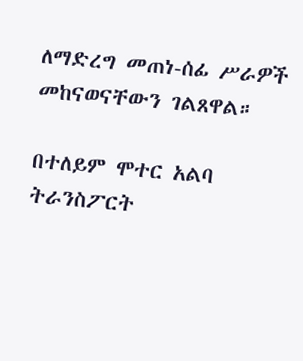ለማድረግ መጠነ-ሰፊ ሥራዎች መከናወናቸውን ገልጸዋል።

በተለይም ሞተር አልባ ትራንስፖርት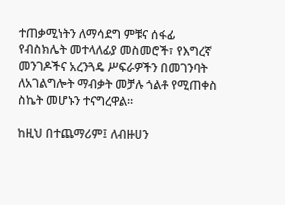ተጠቃሚነትን ለማሳደግ ምቹና ሰፋፊ የብስክሌት መተላለፊያ መስመሮች፣ የእግረኛ መንገዶችና አረንጓዴ ሥፍራዎችን በመገንባት ለአገልግሎት ማብቃት መቻሉ ጎልቶ የሚጠቀስ ስኬት መሆኑን ተናግረዋል።

ከዚህ በተጨማሪም፤ ለብዙሀን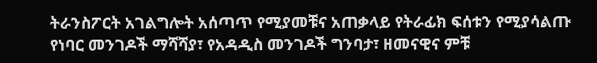ትራንስፖርት አገልግሎት አሰጣጥ የሚያመቹና አጠቃላይ የትራፊክ ፍሰቱን የሚያሳልጡ የነባር መንገዶች ማሻሻያ፣ የአዳዲስ መንገዶች ግንባታ፣ ዘመናዊና ምቹ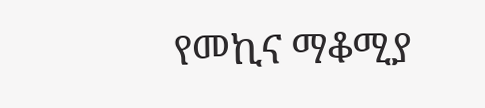የመኪና ማቆሚያ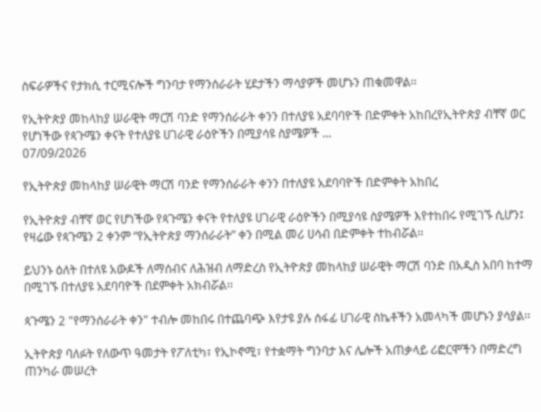ስፍራዎችና የታክሲ ተርሚናሎች ግንባታ የማንሰራራት ሂደታችን ማሳያዎች መሆኑን ጠቁመዋል፡፡

የኢትዮጵያ መከላከያ ሠራዊት ማርሽ ባንድ የማንሰራራት ቀንን በተለያዩ አደባባዮች በድምቀት አከበረየኢትዮጵያ ብቸኛ ወር የሆነችው የጳጉሜን ቀናት የተለያዩ ሀገራዊ ራዕዮችን በሚያሳዩ ስያሜዎች ...
07/09/2026

የኢትዮጵያ መከላከያ ሠራዊት ማርሽ ባንድ የማንሰራራት ቀንን በተለያዩ አደባባዮች በድምቀት አከበረ

የኢትዮጵያ ብቸኛ ወር የሆነችው የጳጉሜን ቀናት የተለያዩ ሀገራዊ ራዕዮችን በሚያሳዩ ስያሜዎች እየተከበሩ የሚገኙ ሲሆን፤ የዛሬው የጳጉሜን 2 ቀንም “የኢትዮጵያ ማንሰራራት” ቀን በሚል መሪ ሀሳብ በድምቀት ተከብሯል፡፡

ይህንኑ ዕለት በተለዩ አውዶች ለማሰብና ለሕዝብ ለማድረስ የኢትዮጵያ መከላከያ ሠራዊት ማርሽ ባንድ በአዲስ አበባ ከተማ በሚገኙ በተለያዩ አደባባዮች በደምቀት አክብሯል፡፡

ጳጉሜን 2 "የማንሰራራት ቀን" ተብሎ መከበሩ በተጨባጭ እየታዩ ያሉ ሰፋፊ ሀገራዊ ስኬቶችን አመላካች መሆኑን ያሳያል፡፡

ኢትዮጵያ ባለፉት የለውጥ ዓመታት የፖለቲካ፣ የኢኮኖሚ፣ የተቋማት ግንባታ እና ሌሎች አጠቃላይ ሪፎርሞችን በማድረግ ጠንካራ መሠረት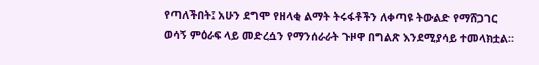የጣለችበት፤ አሁን ደግሞ የዘላቂ ልማት ትሩፋቶችን ለቀጣዩ ትውልድ የማሸጋገር ወሳኝ ምዕራፍ ላይ መድረሷን የማንሰራራት ጉዞዋ በግልጽ እንደሚያሳይ ተመላክቷል።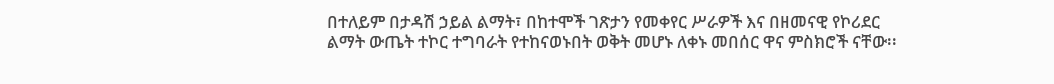በተለይም በታዳሽ ኃይል ልማት፣ በከተሞች ገጽታን የመቀየር ሥራዎች እና በዘመናዊ የኮሪደር ልማት ውጤት ተኮር ተግባራት የተከናወኑበት ወቅት መሆኑ ለቀኑ መበሰር ዋና ምስክሮች ናቸው፡፡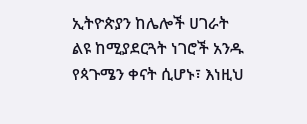ኢትዮጵያን ከሌሎች ሀገራት ልዩ ከሚያደርጓት ነገሮች አንዱ የጳጉሜን ቀናት ሲሆኑ፣ እነዚህ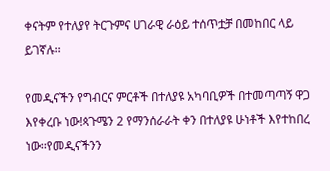ቀናትም የተለያየ ትርጉምና ሀገራዊ ራዕይ ተሰጥቷቻ በመከበር ላይ ይገኛሉ፡፡

የመዲናችን የግብርና ምርቶች በተለያዩ አካባቢዎች በተመጣጣኝ ዋጋ እየቀረቡ ነው!ጳጉሜን 2 የማንሰራራት ቀን በተለያዩ ሁነቶች እየተከበረ ነው፡፡የመዲናችንን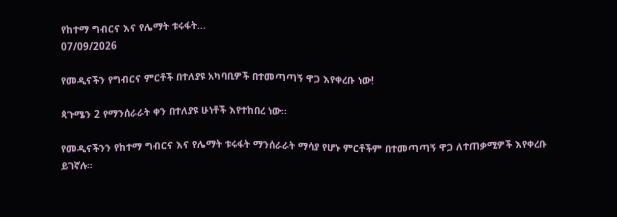የከተማ ግብርና እና የሌማት ቱሩፋት...
07/09/2026

የመዲናችን የግብርና ምርቶች በተለያዩ አካባቢዎች በተመጣጣኝ ዋጋ እየቀረቡ ነው!

ጳጉሜን 2 የማንሰራራት ቀን በተለያዩ ሁነቶች እየተከበረ ነው፡፡

የመዲናችንን የከተማ ግብርና እና የሌማት ቱሩፋት ማንሰራራት ማሳያ የሆኑ ምርቶችም በተመጣጣኝ ዋጋ ለተጠቃሚዎች እየቀረቡ ይገኛሉ።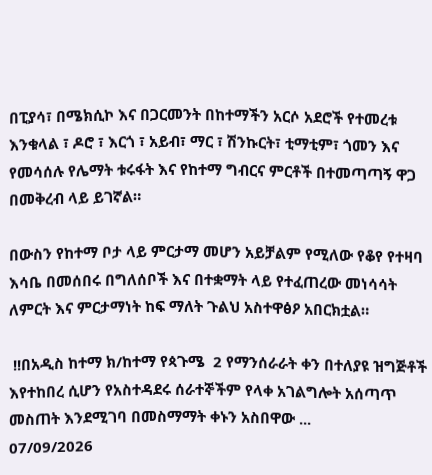በፒያሳ፣ በሜክሲኮ እና በጋርመንት በከተማችን አርሶ አደሮች የተመረቱ እንቁላል ፣ ዶሮ ፣ እርጎ ፣ አይብ፣ ማር ፣ ሽንኩርት፣ ቲማቲም፣ ጎመን እና የመሳሰሉ የሌማት ቱሩፋት እና የከተማ ግብርና ምርቶች በተመጣጣኝ ዋጋ በመቅረብ ላይ ይገኛል።

በውስን የከተማ ቦታ ላይ ምርታማ መሆን አይቻልም የሚለው የቆየ የተዛባ እሳቤ በመሰበሩ በግለሰቦች እና በተቋማት ላይ የተፈጠረው መነሳሳት ለምርት እና ምርታማነት ከፍ ማለት ጉልህ አስተዋፅዖ አበርክቷል።

 !!በአዲስ ከተማ ክ/ከተማ የጳጉሜ  2 የማንሰራራት ቀን በተለያዩ ዝግጅቶች እየተከበረ ሲሆን የአስተዳደሩ ሰራተኞችም የላቀ አገልግሎት አሰጣጥ መስጠት እንደሚገባ በመስማማት ቀኑን አስበዋው ...
07/09/2026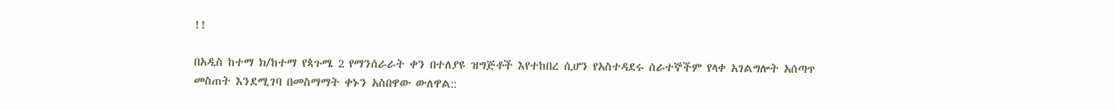!!

በአዲስ ከተማ ክ/ከተማ የጳጉሜ 2 የማንሰራራት ቀን በተለያዩ ዝግጅቶች እየተከበረ ሲሆን የአስተዳደሩ ሰራተኞችም የላቀ አገልግሎት አሰጣጥ መስጠት እንደሚገባ በመስማማት ቀኑን አስበዋው ውለዋል::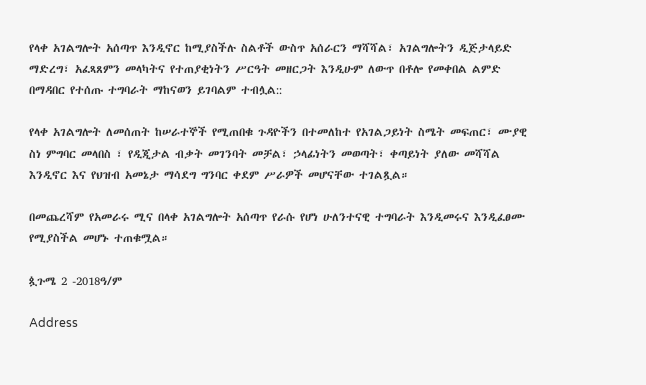የላቀ አገልግሎት አሰጣጥ እንዲኖር ከሚያስችሉ ስልቶች ውስጥ አሰራርን ማሻሻል፣ አገልግሎትን ዲጅታላይድ ማድረግ፣ አፈጻጸምን መላካትና የተጠያቂነትን ሥርዓት መዘርጋት እንዲሁም ለውጥ በቶሎ የመቀበል ልምድ በማዳበር የተሰጡ ተግባራት ማከናወን ይገባልም ተብሏል::

የላቀ አገልግሎት ለመሰጠት ከሠራተኞች የሚጠበቁ ጉዳዮችን በተመለከተ የአገልጋይነት ስሜት መፍጠር፣ ሙያዊ ስነ ምግባር መላበስ ፣ የዲጂታል ብቃት መገንባት መቻል፣ ኃላፊነትን መወጣት፣ ቀጣይነት ያለው መሻሻል እንዲኖር እና የህዝብ አመኔታ ማሳደግ ግንባር ቀደም ሥራዎች መሆናቸው ተገልጿል።

በመጨረሻም የአመራሩ ሚና በላቀ አገልግሎት አሰጣጥ የራሱ የሆነ ሁለንተናዊ ተግባራት እንዲመሩና እንዲፈፀሙ የሚያስችል መሆኑ ተጠቁሟል።

ጷጉሜ 2 -2018ዓ/ም

Address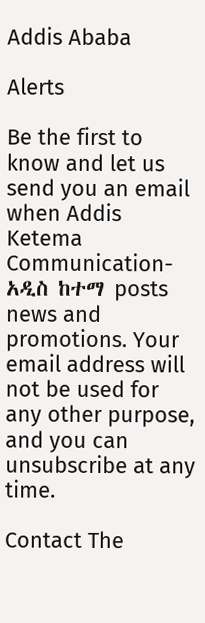Addis Ababa

Alerts

Be the first to know and let us send you an email when Addis Ketema Communication-አዲስ ከተማ posts news and promotions. Your email address will not be used for any other purpose, and you can unsubscribe at any time.

Contact The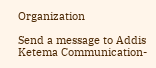Organization

Send a message to Addis Ketema Communication-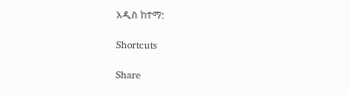አዲስ ከተማ:

Shortcuts

Share